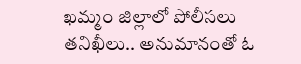ఖమ్మం జిల్లాలో పోలీసలు తనిఖీలు.. అనుమానంతో ఓ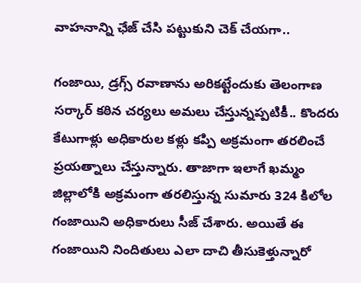వాహనాన్ని ఛేజ్ చేసి పట్టుకుని చెక్ చేయగా..

గంజాయి, డ్రగ్స్ రవాణాను అరికట్టేందుకు తెలంగాణ సర్కార్ కఠిన చర్యలు అమలు చేస్తున్నప్పటికీ.. కొందరు కేటుగాళ్లు అధికారుల కళ్లు కప్పి అక్రమంగా తరలించే ప్రయత్నాలు చేస్తున్నారు. తాజాగా ఇలాగే ఖమ్మం జిల్లాలోకి అక్రమంగా తరలిస్తున్న సుమారు 324 కిలోల గంజాయిని అధికారులు సీజ్ చేశారు. అయితే ఈ గంజాయిని నిందితులు ఎలా దాచి తీసుకెళ్తున్నారో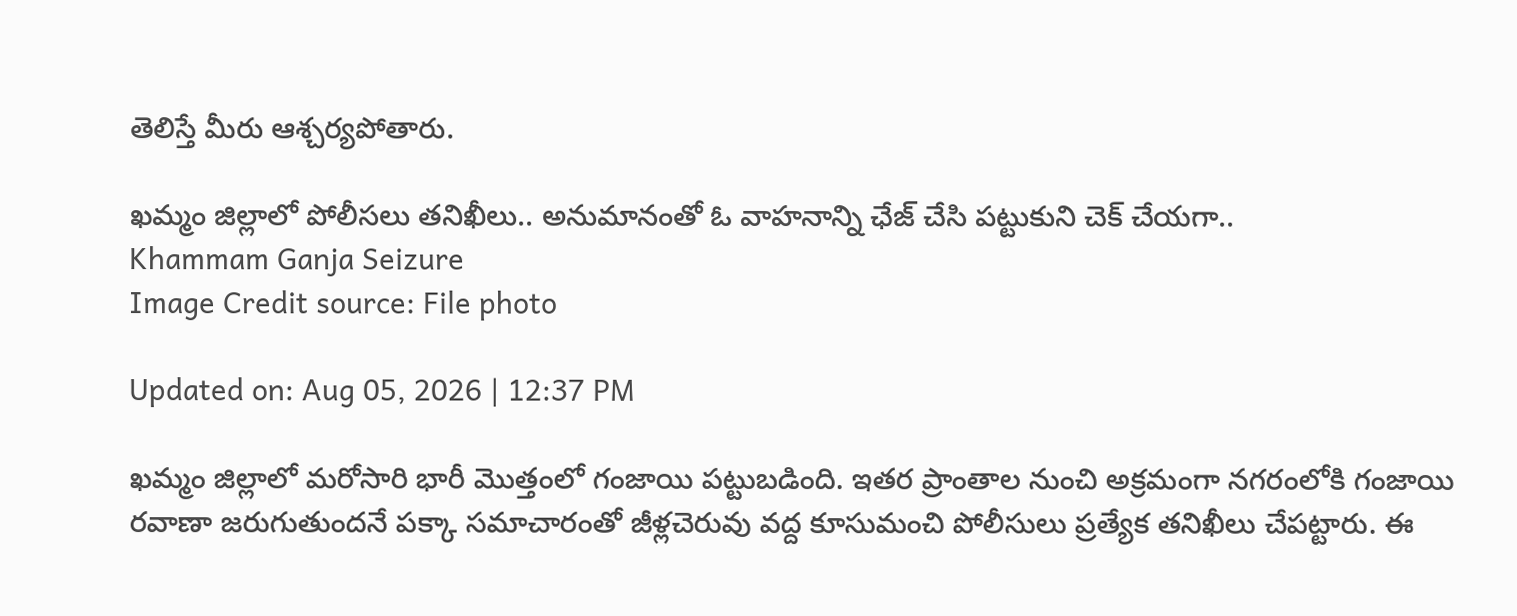తెలిస్తే మీరు ఆశ్చర్యపోతారు.

ఖమ్మం జిల్లాలో పోలీసలు తనిఖీలు.. అనుమానంతో ఓ వాహనాన్ని ఛేజ్ చేసి పట్టుకుని చెక్ చేయగా..
Khammam Ganja Seizure
Image Credit source: File photo

Updated on: Aug 05, 2026 | 12:37 PM

ఖమ్మం జిల్లాలో మరోసారి భారీ మొత్తంలో గంజాయి పట్టుబడింది. ఇతర ప్రాంతాల నుంచి అక్రమంగా నగరంలోకి గంజాయి రవాణా జరుగుతుందనే పక్కా సమాచారంతో జీళ్లచెరువు వద్ద కూసుమంచి పోలీసులు ప్రత్యేక తనిఖీలు చేపట్టారు. ఈ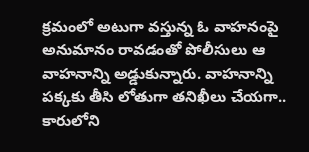క్రమంలో అటుగా వస్తున్న ఓ వాహనంపై అనుమానం రావడంతో పోలీసులు ఆ వాహనాన్ని అడ్డుకున్నారు. వాహనాన్ని పక్కకు తీసి లోతుగా తనిఖీలు చేయగా.. కారులోని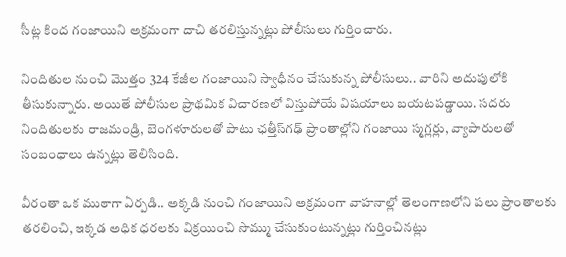సీట్ల కింద గంజాయిని అక్రమంగా దాచి తరలిస్తున్నట్లు పోలీసులు గుర్తించారు.

నిందితుల నుంచి మొత్తం 324 కేజీల గంజాయిని స్వాధీనం చేసుకున్న పోలీసులు.. వారిని అదుపులోకి తీసుకున్నారు. అయితే పోలీసుల ప్రాథమిక విచారణలో విస్తుపోయే విషయాలు బయటపడ్డాయి. సదరు నిందితులకు రాజమండ్రి, బెంగళూరులతో పాటు ఛత్తీస్‌గఢ్ ప్రాంతాల్లోని గంజాయి స్మగ్లర్లు, వ్యాపారులతో సంబంధాలు ఉన్నట్లు తెలిసింది.

వీరంతా ఒక ముఠాగా ఏర్పడి.. అక్కడి నుంచి గంజాయిని అక్రమంగా వాహనాల్లో తెలంగాణలోని పలు ప్రాంతాలకు తరలించి, ఇక్కడ అధిక ధరలకు విక్రయించి సొమ్ము చేసుకుంటున్నట్లు గుర్తించినట్లు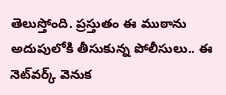తెలుస్తోంది. ప్రస్తుతం ఈ ముఠాను అదుపులోకి తీసుకున్న పోలీసులు.. ఈ నెట్‌వర్క్ వెనుక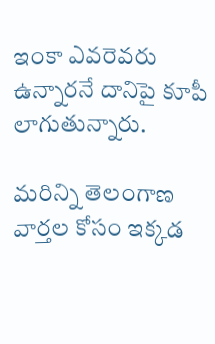ఇంకా ఎవరెవరు ఉన్నారనే దానిపై కూపీ లాగుతున్నారు.

మరిన్ని తెలంగాణ వార్తల కోసం ఇక్కడ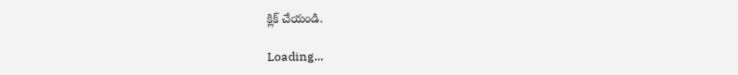క్లిక్ చేయండి.

Loading...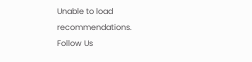Unable to load recommendations.
Follow Us